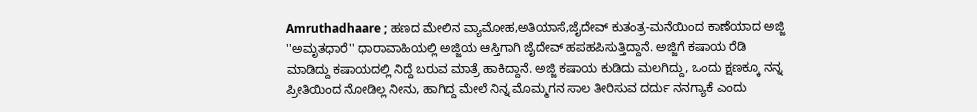Amruthadhaare ; ಹಣದ ಮೇಲಿನ ವ್ಯಾಮೋಹ,ಅತಿಯಾಸೆ,ಜೈದೇವ್ ಕುತಂತ್ರ-ಮನೆಯಿಂದ ಕಾಣೆಯಾದ ಅಜ್ಜಿ
''ಅಮೃತಧಾರೆ'' ಧಾರಾವಾಹಿಯಲ್ಲಿ ಅಜ್ಜಿಯ ಆಸ್ತಿಗಾಗಿ ಜೈದೇವ್ ಹಪಹಪಿಸುತ್ತಿದ್ದಾನೆ. ಅಜ್ಜಿಗೆ ಕಷಾಯ ರೆಡಿ ಮಾಡಿದ್ದು ಕಷಾಯದಲ್ಲಿ ನಿದ್ದೆ ಬರುವ ಮಾತ್ರೆ ಹಾಕಿದ್ದಾನೆ. ಅಜ್ಜಿ ಕಷಾಯ ಕುಡಿದು ಮಲಗಿದ್ದು, ಒಂದು ಕ್ಷಣಕ್ಕೂ ನನ್ನ ಪ್ರೀತಿಯಿಂದ ನೋಡಿಲ್ಲ ನೀನು, ಹಾಗಿದ್ದ ಮೇಲೆ ನಿನ್ನ ಮೊಮ್ಮಗನ ಸಾಲ ತೀರಿಸುವ ದರ್ದು ನನಗ್ಯಾಕೆ ಎಂದು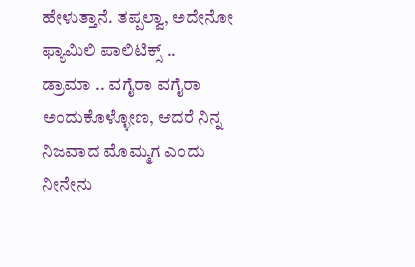ಹೇಳುತ್ತಾನೆ. ತಪ್ಪಲ್ವಾ, ಅದೇನೋ ಫ್ಯಾಮಿಲಿ ಪಾಲಿಟಿಕ್ಸ್ ..
ಡ್ರಾಮಾ .. ವಗೈರಾ ವಗೈರಾ ಅಂದುಕೊಳ್ಳೋಣ, ಆದರೆ ನಿನ್ನ ನಿಜವಾದ ಮೊಮ್ಮಗ ಎಂದು ನೀನೇನು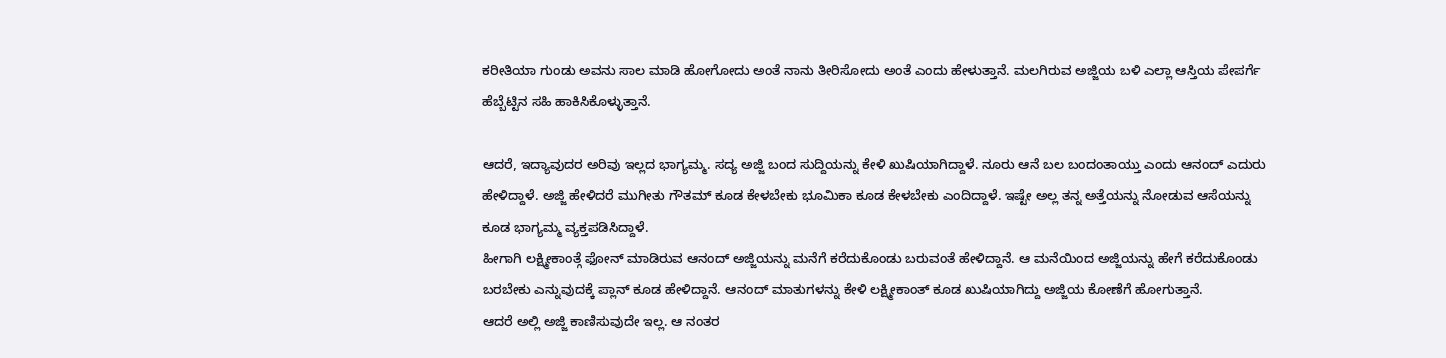ಕರೀತಿಯಾ ಗುಂಡು ಅವನು ಸಾಲ ಮಾಡಿ ಹೋಗೋದು ಅಂತೆ ನಾನು ತೀರಿಸೋದು ಅಂತೆ ಎಂದು ಹೇಳುತ್ತಾನೆ. ಮಲಗಿರುವ ಅಜ್ಜಿಯ ಬಳಿ ಎಲ್ಲಾ ಆಸ್ತಿಯ ಪೇಪರ್ಗೆ ಹೆಬ್ಬೆಟ್ಟಿನ ಸಹಿ ಹಾಕಿಸಿಕೊಳ್ಳುತ್ತಾನೆ.

ಆದರೆ, ಇದ್ಯಾವುದರ ಅರಿವು ಇಲ್ಲದ ಭಾಗ್ಯಮ್ಮ. ಸದ್ಯ ಅಜ್ಜಿ ಬಂದ ಸುದ್ದಿಯನ್ನು ಕೇಳಿ ಖುಷಿಯಾಗಿದ್ದಾಳೆ. ನೂರು ಆನೆ ಬಲ ಬಂದಂತಾಯ್ತು ಎಂದು ಆನಂದ್ ಎದುರು ಹೇಳಿದ್ದಾಳೆ. ಅಜ್ಜಿ ಹೇಳಿದರೆ ಮುಗೀತು ಗೌತಮ್ ಕೂಡ ಕೇಳಬೇಕು ಭೂಮಿಕಾ ಕೂಡ ಕೇಳಬೇಕು ಎಂದಿದ್ದಾಳೆ. ಇಷ್ಟೇ ಅಲ್ಲ ತನ್ನ ಅತ್ತೆಯನ್ನು ನೋಡುವ ಆಸೆಯನ್ನು ಕೂಡ ಭಾಗ್ಯಮ್ಮ ವ್ಯಕ್ತಪಡಿಸಿದ್ದಾಳೆ.
ಹೀಗಾಗಿ ಲಕ್ಷ್ಮೀಕಾಂತ್ಗೆ ಫೋನ್ ಮಾಡಿರುವ ಆನಂದ್ ಅಜ್ಜಿಯನ್ನು ಮನೆಗೆ ಕರೆದುಕೊಂಡು ಬರುವಂತೆ ಹೇಳಿದ್ದಾನೆ. ಆ ಮನೆಯಿಂದ ಅಜ್ಜಿಯನ್ನು ಹೇಗೆ ಕರೆದುಕೊಂಡು ಬರಬೇಕು ಎನ್ನುವುದಕ್ಕೆ ಪ್ಲಾನ್ ಕೂಡ ಹೇಳಿದ್ದಾನೆ. ಆನಂದ್ ಮಾತುಗಳನ್ನು ಕೇಳಿ ಲಕ್ಷ್ಮೀಕಾಂತ್ ಕೂಡ ಖುಷಿಯಾಗಿದ್ದು ಅಜ್ಜಿಯ ಕೋಣೆಗೆ ಹೋಗುತ್ತಾನೆ.
ಆದರೆ ಅಲ್ಲಿ ಅಜ್ಜಿ ಕಾಣಿಸುವುದೇ ಇಲ್ಲ. ಆ ನಂತರ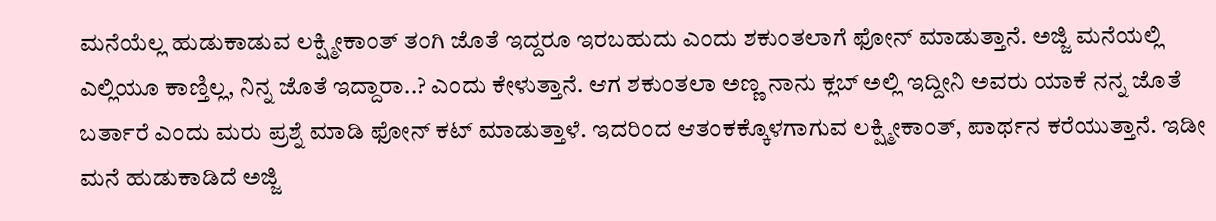ಮನೆಯೆಲ್ಲ ಹುಡುಕಾಡುವ ಲಕ್ಷ್ಮೀಕಾಂತ್ ತಂಗಿ ಜೊತೆ ಇದ್ದರೂ ಇರಬಹುದು ಎಂದು ಶಕುಂತಲಾಗೆ ಫೋನ್ ಮಾಡುತ್ತಾನೆ. ಅಜ್ಜಿ ಮನೆಯಲ್ಲಿ ಎಲ್ಲಿಯೂ ಕಾಣ್ತಿಲ್ಲ, ನಿನ್ನ ಜೊತೆ ಇದ್ದಾರಾ..? ಎಂದು ಕೇಳುತ್ತಾನೆ. ಆಗ ಶಕುಂತಲಾ ಅಣ್ಣ ನಾನು ಕ್ಲಬ್ ಅಲ್ಲಿ ಇದ್ದೀನಿ ಅವರು ಯಾಕೆ ನನ್ನ ಜೊತೆ ಬರ್ತಾರೆ ಎಂದು ಮರು ಪ್ರಶ್ನೆ ಮಾಡಿ ಫೋನ್ ಕಟ್ ಮಾಡುತ್ತಾಳೆ. ಇದರಿಂದ ಆತಂಕಕ್ಕೊಳಗಾಗುವ ಲಕ್ಷ್ಮೀಕಾಂತ್, ಪಾರ್ಥನ ಕರೆಯುತ್ತಾನೆ. ಇಡೀ ಮನೆ ಹುಡುಕಾಡಿದೆ ಅಜ್ಜಿ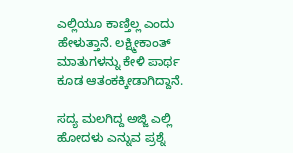ಎಲ್ಲಿಯೂ ಕಾಣ್ತಿಲ್ಲ ಎಂದು ಹೇಳುತ್ತಾನೆ. ಲಕ್ಷ್ಮೀಕಾಂತ್ ಮಾತುಗಳನ್ನು ಕೇಳಿ ಪಾರ್ಥ ಕೂಡ ಆತಂಕಕ್ಕೀಡಾಗಿದ್ದಾನೆ.

ಸದ್ಯ ಮಲಗಿದ್ದ ಅಜ್ಜಿ ಎಲ್ಲಿ ಹೋದಳು ಎನ್ನುವ ಪ್ರಶ್ನೆ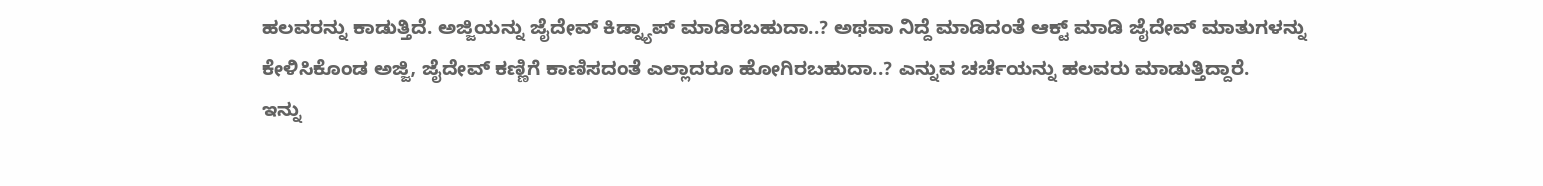ಹಲವರನ್ನು ಕಾಡುತ್ತಿದೆ. ಅಜ್ಜಿಯನ್ನು ಜೈದೇವ್ ಕಿಡ್ನ್ಯಾಪ್ ಮಾಡಿರಬಹುದಾ..? ಅಥವಾ ನಿದ್ದೆ ಮಾಡಿದಂತೆ ಆಕ್ಟ್ ಮಾಡಿ ಜೈದೇವ್ ಮಾತುಗಳನ್ನು ಕೇಳಿಸಿಕೊಂಡ ಅಜ್ಜಿ, ಜೈದೇವ್ ಕಣ್ಣಿಗೆ ಕಾಣಿಸದಂತೆ ಎಲ್ಲಾದರೂ ಹೋಗಿರಬಹುದಾ..? ಎನ್ನುವ ಚರ್ಚೆಯನ್ನು ಹಲವರು ಮಾಡುತ್ತಿದ್ದಾರೆ.
ಇನ್ನು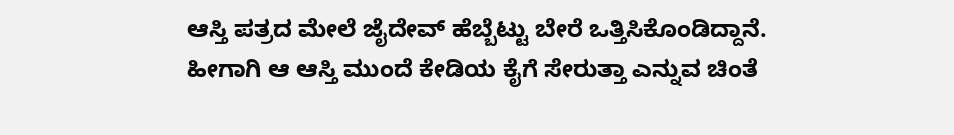ಆಸ್ತಿ ಪತ್ರದ ಮೇಲೆ ಜೈದೇವ್ ಹೆಬ್ಬೆಟ್ಟು ಬೇರೆ ಒತ್ತಿಸಿಕೊಂಡಿದ್ದಾನೆ. ಹೀಗಾಗಿ ಆ ಆಸ್ತಿ ಮುಂದೆ ಕೇಡಿಯ ಕೈಗೆ ಸೇರುತ್ತಾ ಎನ್ನುವ ಚಿಂತೆ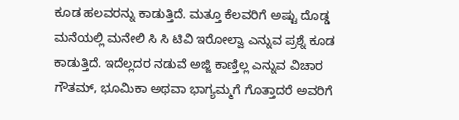ಕೂಡ ಹಲವರನ್ನು ಕಾಡುತ್ತಿದೆ. ಮತ್ತೂ ಕೆಲವರಿಗೆ ಅಷ್ಟು ದೊಡ್ಡ ಮನೆಯಲ್ಲಿ ಮನೇಲಿ ಸಿ ಸಿ ಟಿವಿ ಇರೋಲ್ವಾ ಎನ್ನುವ ಪ್ರಶ್ನೆ ಕೂಡ ಕಾಡುತ್ತಿದೆ. ಇದೆಲ್ಲದರ ನಡುವೆ ಅಜ್ಜಿ ಕಾಣ್ತಿಲ್ಲ ಎನ್ನುವ ವಿಚಾರ ಗೌತಮ್, ಭೂಮಿಕಾ ಅಥವಾ ಭಾಗ್ಯಮ್ಮಗೆ ಗೊತ್ತಾದರೆ ಅವರಿಗೆ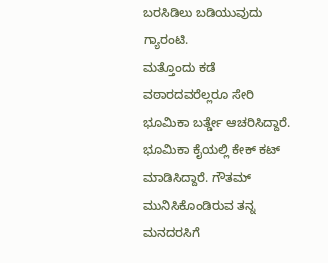ಬರಸಿಡಿಲು ಬಡಿಯುವುದು ಗ್ಯಾರಂಟಿ.
ಮತ್ತೊಂದು ಕಡೆ ವಠಾರದವರೆಲ್ಲರೂ ಸೇರಿ ಭೂಮಿಕಾ ಬರ್ತ್ಡೇ ಆಚರಿಸಿದ್ದಾರೆ. ಭೂಮಿಕಾ ಕೈಯಲ್ಲಿ ಕೇಕ್ ಕಟ್ ಮಾಡಿಸಿದ್ದಾರೆ. ಗೌತಮ್ ಮುನಿಸಿಕೊಂಡಿರುವ ತನ್ನ ಮನದರಸಿಗೆ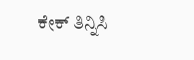ಕೇಕ್ ತಿನ್ನಿಸಿ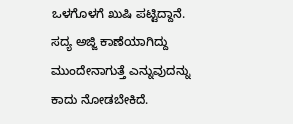ಒಳಗೊಳಗೆ ಖುಷಿ ಪಟ್ಟಿದ್ದಾನೆ. ಸದ್ಯ ಅಜ್ಜಿ ಕಾಣೆಯಾಗಿದ್ದು ಮುಂದೇನಾಗುತ್ತೆ ಎನ್ನುವುದನ್ನು ಕಾದು ನೋಡಬೇಕಿದೆ.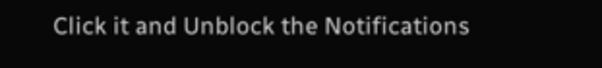Click it and Unblock the Notifications